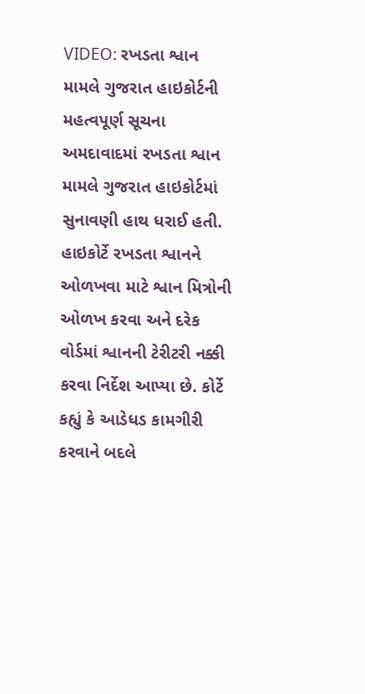VIDEO: રખડતા શ્વાન મામલે ગુજરાત હાઇકોર્ટની મહત્વપૂર્ણ સૂચના
અમદાવાદમાં રખડતા શ્વાન મામલે ગુજરાત હાઇકોર્ટમાં સુનાવણી હાથ ધરાઈ હતી. હાઇકોર્ટે રખડતા શ્વાનને ઓળખવા માટે શ્વાન મિત્રોની ઓળખ કરવા અને દરેક વોર્ડમાં શ્વાનની ટેરીટરી નક્કી કરવા નિર્દેશ આપ્યા છે. કોર્ટે કહ્યું કે આડેધડ કામગીરી કરવાને બદલે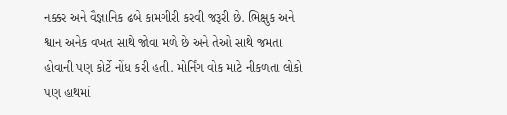નક્કર અને વૈજ્ઞાનિક ઢબે કામગીરી કરવી જરૂરી છે. ભિક્ષુક અને શ્વાન અનેક વખત સાથે જોવા મળે છે અને તેઓ સાથે જમતા હોવાની પણ કોર્ટે નોંધ કરી હતી. મોર્નિંગ વોક માટે નીકળતા લોકો પણ હાથમાં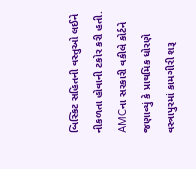બિસ્કિટ સહિતની વસ્તુઓ લઈને નીકળતા હોવાની ટકોર કરી હતી. AMCના સરકારી વકીલે કોર્ટને જણાવ્યું કે પ્રાથમિક ધોરણે વસ્ત્રાપુરમાં કામગીરી શરૂ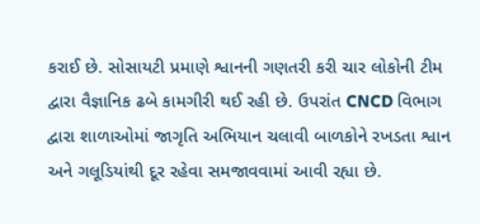કરાઈ છે. સોસાયટી પ્રમાણે શ્વાનની ગણતરી કરી ચાર લોકોની ટીમ દ્વારા વૈજ્ઞાનિક ઢબે કામગીરી થઈ રહી છે. ઉપરાંત CNCD વિભાગ દ્વારા શાળાઓમાં જાગૃતિ અભિયાન ચલાવી બાળકોને રખડતા શ્વાન અને ગલૂડિયાંથી દૂર રહેવા સમજાવવામાં આવી રહ્યા છે.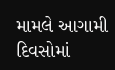મામલે આગામી દિવસોમાં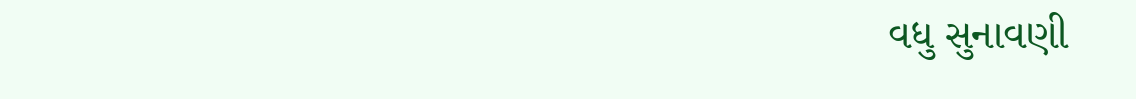વધુ સુનાવણી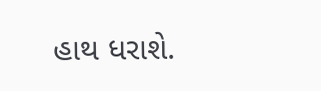હાથ ધરાશે.